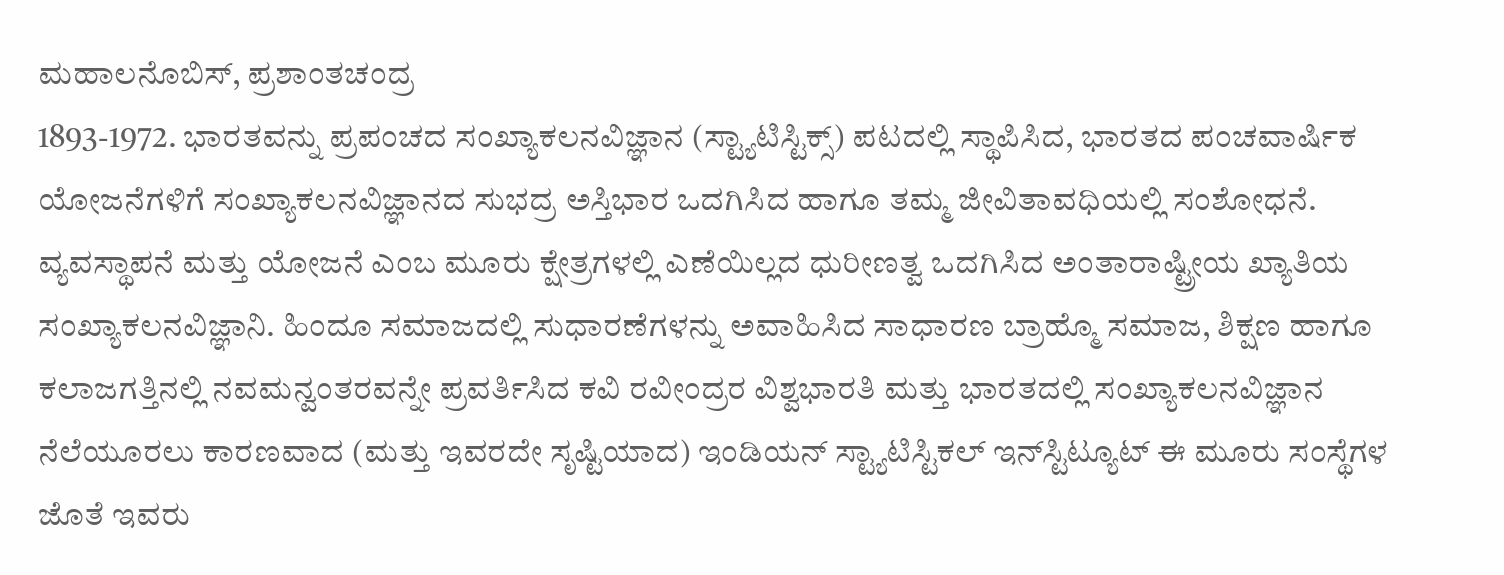ಮಹಾಲನೊಬಿಸ್, ಪ್ರಶಾಂತಚಂದ್ರ
1893-1972. ಭಾರತವನ್ನು ಪ್ರಪಂಚದ ಸಂಖ್ಯಾಕಲನವಿಜ್ಞಾನ (ಸ್ಟ್ಯಾಟಿಸ್ಟಿಕ್ಸ್) ಪಟದಲ್ಲಿ ಸ್ಥಾಪಿಸಿದ, ಭಾರತದ ಪಂಚವಾರ್ಷಿಕ ಯೋಜನೆಗಳಿಗೆ ಸಂಖ್ಯಾಕಲನವಿಜ್ಞಾನದ ಸುಭದ್ರ ಅಸ್ತಿಭಾರ ಒದಗಿಸಿದ ಹಾಗೂ ತಮ್ಮ ಜೀವಿತಾವಧಿಯಲ್ಲಿ ಸಂಶೋಧನೆ. ವ್ಯವಸ್ಥಾಪನೆ ಮತ್ತು ಯೋಜನೆ ಎಂಬ ಮೂರು ಕ್ಷೇತ್ರಗಳಲ್ಲಿ ಎಣೆಯಿಲ್ಲದ ಧುರೀಣತ್ವ ಒದಗಿಸಿದ ಅಂತಾರಾಷ್ಟ್ರೀಯ ಖ್ಯಾತಿಯ ಸಂಖ್ಯಾಕಲನವಿಜ್ಞಾನಿ. ಹಿಂದೂ ಸಮಾಜದಲ್ಲಿ ಸುಧಾರಣೆಗಳನ್ನು ಅವಾಹಿಸಿದ ಸಾಧಾರಣ ಬ್ರಾಹ್ಮೊ ಸಮಾಜ, ಶಿಕ್ಷಣ ಹಾಗೂ ಕಲಾಜಗತ್ತಿನಲ್ಲಿ ನವಮನ್ವಂತರವನ್ನೇ ಪ್ರವರ್ತಿಸಿದ ಕವಿ ರವೀಂದ್ರರ ವಿಶ್ವಭಾರತಿ ಮತ್ತು ಭಾರತದಲ್ಲಿ ಸಂಖ್ಯಾಕಲನವಿಜ್ಞಾನ ನೆಲೆಯೂರಲು ಕಾರಣವಾದ (ಮತ್ತು ಇವರದೇ ಸೃಷ್ಟಿಯಾದ) ಇಂಡಿಯನ್ ಸ್ಟ್ಯಾಟಿಸ್ಟಿಕಲ್ ಇನ್‍ಸ್ಟಿಟ್ಯೂಟ್ ಈ ಮೂರು ಸಂಸ್ಥೆಗಳ ಜೊತೆ ಇವರು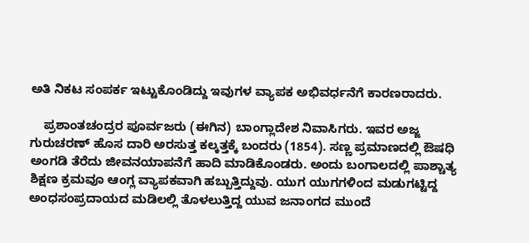ಅತಿ ನಿಕಟ ಸಂಪರ್ಕ ಇಟ್ಟುಕೊಂಡಿದ್ದು ಇವುಗಳ ವ್ಯಾಪಕ ಅಭಿವರ್ಧನೆಗೆ ಕಾರಣರಾದರು.

    ಪ್ರಶಾಂತಚಂದ್ರರ ಪೂರ್ವಜರು (ಈಗಿನ) ಬಾಂಗ್ಲಾದೇಶ ನಿವಾಸಿಗರು. ಇವರ ಅಜ್ಜ ಗುರುಚರಣ್ ಹೊಸ ದಾರಿ ಅರಸುತ್ತ ಕಲ್ಕತ್ತಕ್ಕೆ ಬಂದರು (1854). ಸಣ್ಣ ಪ್ರಮಾಣದಲ್ಲಿ ಔಷಧಿ ಅಂಗಡಿ ತೆರೆದು ಜೀವನಯಾಪನೆಗೆ ಹಾದಿ ಮಾಡಿಕೊಂಡರು. ಅಂದು ಬಂಗಾಲದಲ್ಲಿ ಪಾಶ್ಚಾತ್ಯ ಶಿಕ್ಷಣ ಕ್ರಮವೂ ಆಂಗ್ಲ ವ್ಯಾಪಕವಾಗಿ ಹಬ್ಬುತ್ತಿದ್ದುವು. ಯುಗ ಯುಗಗಳಿಂದ ಮಡುಗಟ್ಟಿದ್ದ ಅಂಧಸಂಪ್ರದಾಯದ ಮಡಿಲಲ್ಲಿ ತೊಳಲುತ್ತಿದ್ದ ಯುವ ಜನಾಂಗದ ಮುಂದೆ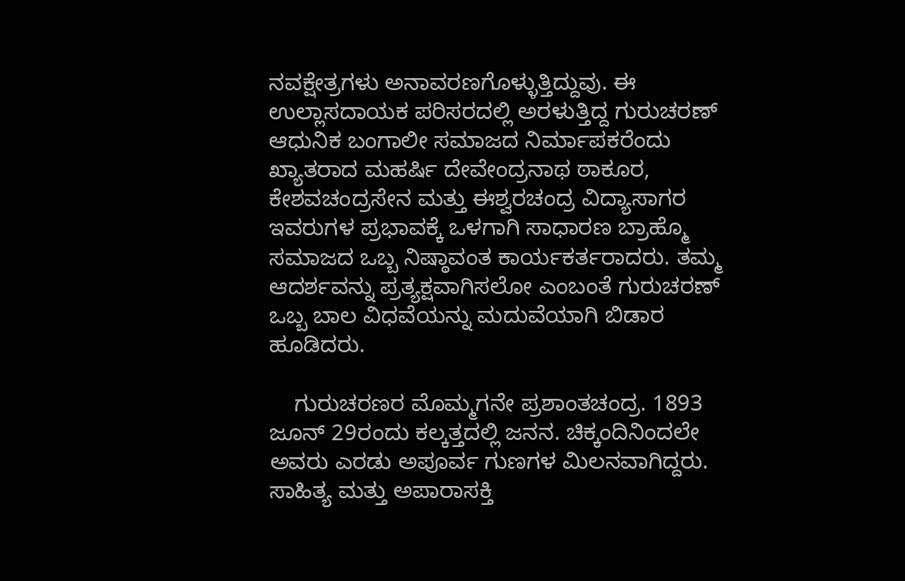ನವಕ್ಷೇತ್ರಗಳು ಅನಾವರಣಗೊಳ್ಳುತ್ತಿದ್ದುವು. ಈ ಉಲ್ಲಾಸದಾಯಕ ಪರಿಸರದಲ್ಲಿ ಅರಳುತ್ತಿದ್ದ ಗುರುಚರಣ್ ಆಧುನಿಕ ಬಂಗಾಲೀ ಸಮಾಜದ ನಿರ್ಮಾಪಕರೆಂದು ಖ್ಯಾತರಾದ ಮಹರ್ಷಿ ದೇವೇಂದ್ರನಾಥ ಠಾಕೂರ, ಕೇಶವಚಂದ್ರಸೇನ ಮತ್ತು ಈಶ್ವರಚಂದ್ರ ವಿದ್ಯಾಸಾಗರ ಇವರುಗಳ ಪ್ರಭಾವಕ್ಕೆ ಒಳಗಾಗಿ ಸಾಧಾರಣ ಬ್ರಾಹ್ಮೊ ಸಮಾಜದ ಒಬ್ಬ ನಿಷ್ಠಾವಂತ ಕಾರ್ಯಕರ್ತರಾದರು. ತಮ್ಮ ಆದರ್ಶವನ್ನು ಪ್ರತ್ಯಕ್ಷವಾಗಿಸಲೋ ಎಂಬಂತೆ ಗುರುಚರಣ್ ಒಬ್ಬ ಬಾಲ ವಿಧವೆಯನ್ನು ಮದುವೆಯಾಗಿ ಬಿಡಾರ ಹೂಡಿದರು.

    ಗುರುಚರಣರ ಮೊಮ್ಮಗನೇ ಪ್ರಶಾಂತಚಂದ್ರ. 1893 ಜೂನ್ 29ರಂದು ಕಲ್ಕತ್ತದಲ್ಲಿ ಜನನ. ಚಿಕ್ಕಂದಿನಿಂದಲೇ ಅವರು ಎರಡು ಅಪೂರ್ವ ಗುಣಗಳ ಮಿಲನವಾಗಿದ್ದರು. ಸಾಹಿತ್ಯ ಮತ್ತು ಅಪಾರಾಸಕ್ತಿ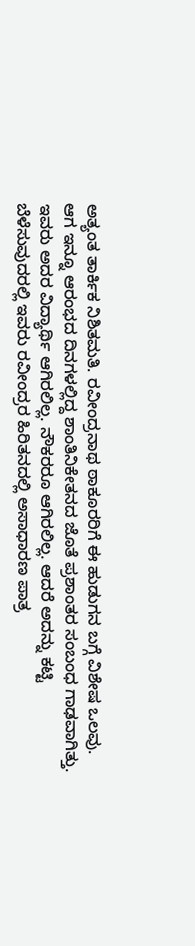ಅತ್ಯಂತ ತಾರ್ಕಿಕ ನಿಶಿತಮತಿ. ರವೀಂದ್ರನಾಥ ಠಾಕೂರರಿಗೆ ಈ ಹುಡುಗನ ಬಗ್ಗೆ ವಿಶೇಷ ಒಲವು. ಆಗ ಇನ್ನೂ ಆರಂಭದ ದಿನಗಳಲ್ಲಿದ್ದ ಶಾಂತಿನಿಕೇತನದ ಜೊತೆ ಪ್ರಶಾಂತರ ಸಂಬಂಧ ಗಾಢವಾಗಿತ್ತು. ಇವರು ಅದರ ವಿದ್ಯಾರ್ಥಿ ಆಗಿರಲಿಲ್ಲ. ನೌಕರರೂ ಆಗಿರಲಿಲ್ಲ. ಆದರೆ ಅದನ್ನು ಕಟ್ಟಿ ಬೆಳೆಸುವುದರಲ್ಲಿ ಇವರು ರವೀಂದ್ರರ ಹಿರಿತನದಲ್ಲಿ ಅಸಾಧಾರಣ ಪಾತ್ರ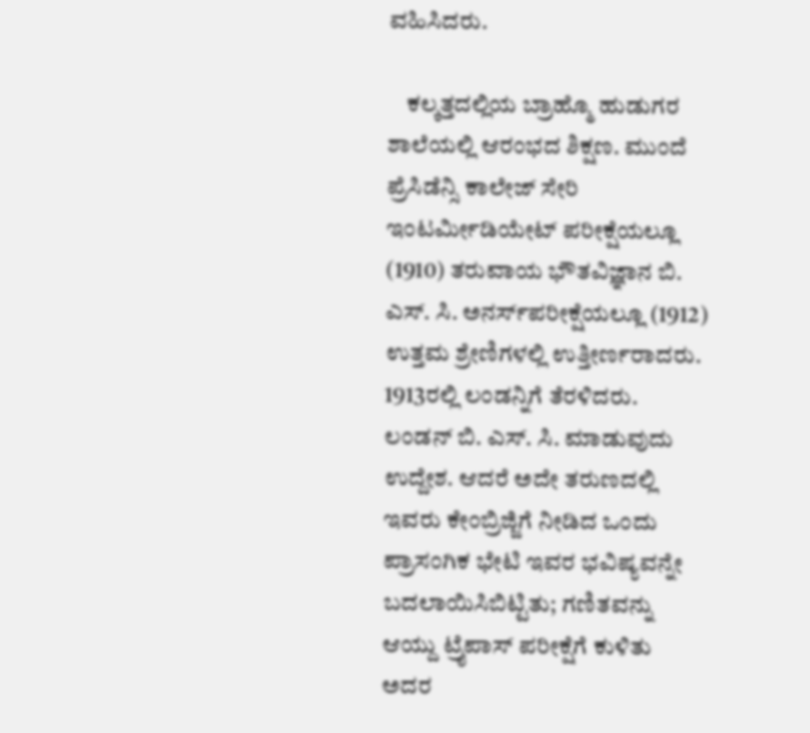ವಹಿಸಿದರು.

    ಕಲ್ಕತ್ತದಲ್ಲಿಯ ಬ್ರಾಹ್ಮೊ ಹುಡುಗರ ಶಾಲೆಯಲ್ಲಿ ಆರಂಭದ ಶಿಕ್ಷಣ. ಮುಂದೆ ಪ್ರೆಸಿಡೆನ್ಸಿ ಕಾಲೇಜ್ ಸೇರಿ ಇಂಟರ್ಮೀಡಿಯೇಟ್ ಪರೀಕ್ಷೆಯಲ್ಲೂ (1910) ತರುವಾಯ ಭೌತವಿಜ್ಞಾನ ಬಿ. ಎಸ್. ಸಿ. ಅನರ್ಸ್‍ಪರೀಕ್ಷೆಯಲ್ಲೂ (1912) ಉತ್ತಮ ಶ್ರೇಣಿಗಳಲ್ಲಿ ಉತ್ತೀರ್ಣರಾದರು. 1913ರಲ್ಲಿ ಲಂಡನ್ನಿಗೆ ತೆರಳಿದರು. ಲಂಡನ್ ಬಿ. ಎಸ್. ಸಿ. ಮಾಡುವುದು ಉದ್ದೇಶ. ಆದರೆ ಅದೇ ತರುಣದಲ್ಲಿ ಇವರು ಕೇಂಬ್ರಿಜ್ಜಿಗೆ ನೀಡಿದ ಒಂದು ಪ್ರಾಸಂಗಿಕ ಭೇಟಿ ಇವರ ಭವಿಷ್ಯವನ್ನೇ ಬದಲಾಯಿಸಿಬಿಟ್ಟಿತು; ಗಣಿತವನ್ನು ಆಯ್ದು ಟ್ರೈಪಾಸ್ ಪರೀಕ್ಷೆಗೆ ಕುಳಿತು ಅದರ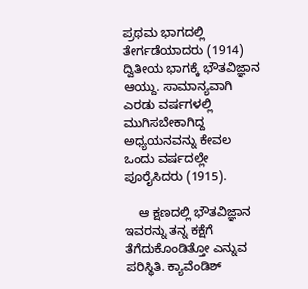ಪ್ರಥಮ ಭಾಗದಲ್ಲಿ ತೇರ್ಗಡೆಯಾದರು (1914) ದ್ವಿತೀಯ ಭಾಗಕ್ಕೆ ಭೌತವಿಜ್ಞಾನ ಆಯ್ದು. ಸಾಮಾನ್ಯವಾಗಿ ಎರಡು ವರ್ಷಗಳಲ್ಲಿ ಮುಗಿಸಬೇಕಾಗಿದ್ದ ಅಧ್ಯಯನವನ್ನು ಕೇವಲ ಒಂದು ವರ್ಷದಲ್ಲೇ ಪೂರೈಸಿದರು (1915).

    ಆ ಕ್ಷಣದಲ್ಲಿ ಭೌತವಿಜ್ಞಾನ ಇವರನ್ನು ತನ್ನ ಕಕ್ಷೆಗೆ ತೆಗೆದುಕೊಂಡಿತ್ತೋ ಎನ್ನುವ ಪರಿಸ್ಥಿತಿ. ಕ್ಯಾವೆಂಡಿಶ್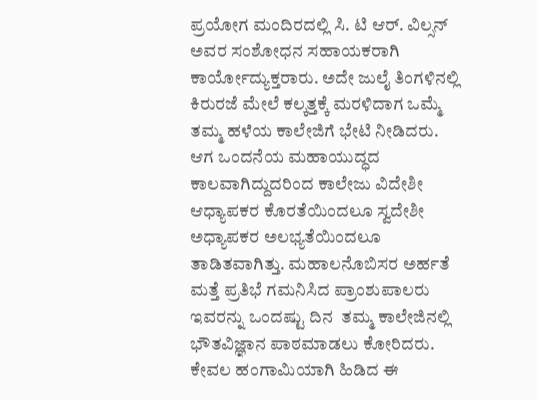ಪ್ರಯೋಗ ಮಂದಿರದಲ್ಲಿ ಸಿ. ಟಿ ಆರ್. ವಿಲ್ಸನ್ ಅವರ ಸಂಶೋಧನ ಸಹಾಯಕರಾಗಿ ಕಾರ್ಯೋದ್ಯುಕ್ತರಾರು. ಅದೇ ಜುಲೈ ತಿಂಗಳಿನಲ್ಲಿ ಕಿರುರಜೆ ಮೇಲೆ ಕಲ್ಕತ್ತಕ್ಕೆ ಮರಳಿದಾಗ ಒಮ್ಮೆ ತಮ್ಮ ಹಳೆಯ ಕಾಲೇಜಿಗೆ ಭೇಟಿ ನೀಡಿದರು. ಆಗ ಒಂದನೆಯ ಮಹಾಯುದ್ಧದ ಕಾಲವಾಗಿದ್ದುದರಿಂದ ಕಾಲೇಜು ವಿದೇಶೀ ಆಧ್ಯಾಪಕರ ಕೊರತೆಯಿಂದಲೂ ಸ್ವದೇಶೀ ಅಧ್ಯಾಪಕರ ಅಲಭ್ಯತೆಯಿಂದಲೂ ತಾಡಿತವಾಗಿತ್ತು. ಮಹಾಲನೊಬಿಸರ ಅರ್ಹತೆ ಮತ್ತೆ ಪ್ರತಿಭೆ ಗಮನಿಸಿದ ಪ್ರಾಂಶುಪಾಲರು ಇವರನ್ನು ಒಂದಷ್ಟು ದಿನ  ತಮ್ಮ ಕಾಲೇಜಿನಲ್ಲಿ ಭೌತವಿಜ್ಞಾನ ಪಾಠಮಾಡಲು ಕೋರಿದರು. ಕೇವಲ ಹಂಗಾಮಿಯಾಗಿ ಹಿಡಿದ ಈ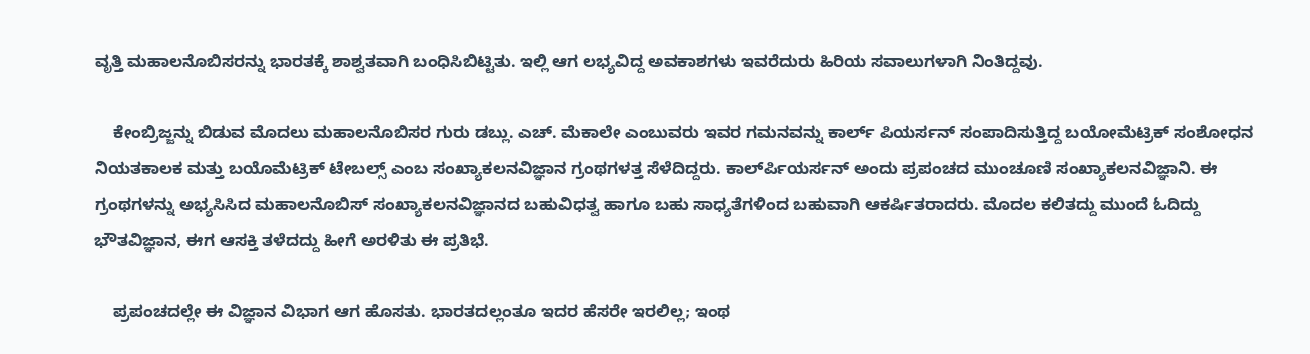ವೃತ್ತಿ ಮಹಾಲನೊಬಿಸರನ್ನು ಭಾರತಕ್ಕೆ ಶಾಶ್ವತವಾಗಿ ಬಂಧಿಸಿಬಿಟ್ಟಿತು. ಇಲ್ಲಿ ಆಗ ಲಭ್ಯವಿದ್ದ ಅವಕಾಶಗಳು ಇವರೆದುರು ಹಿರಿಯ ಸವಾಲುಗಳಾಗಿ ನಿಂತಿದ್ದವು.

    ಕೇಂಬ್ರಿಜ್ಜನ್ನು ಬಿಡುವ ಮೊದಲು ಮಹಾಲನೊಬಿಸರ ಗುರು ಡಬ್ಲು. ಎಚ್. ಮೆಕಾಲೇ ಎಂಬುವರು ಇವರ ಗಮನವನ್ನು ಕಾರ್ಲ್ ಪಿಯರ್ಸನ್ ಸಂಪಾದಿಸುತ್ತಿದ್ದ ಬಯೋಮೆಟ್ರಿಕ್ ಸಂಶೋಧನ ನಿಯತಕಾಲಕ ಮತ್ತು ಬಯೊಮೆಟ್ರಿಕ್ ಟೇಬಲ್ಸ್ ಎಂಬ ಸಂಖ್ಯಾಕಲನವಿಜ್ಞಾನ ಗ್ರಂಥಗಳತ್ತ ಸೆಳೆದಿದ್ದರು. ಕಾರ್ಲ್‍ಪಿಯರ್ಸನ್ ಅಂದು ಪ್ರಪಂಚದ ಮುಂಚೂಣಿ ಸಂಖ್ಯಾಕಲನವಿಜ್ಞಾನಿ. ಈ ಗ್ರಂಥಗಳನ್ನು ಅಭ್ಯಸಿಸಿದ ಮಹಾಲನೊಬಿಸ್ ಸಂಖ್ಯಾಕಲನವಿಜ್ಞಾನದ ಬಹುವಿಧತ್ವ ಹಾಗೂ ಬಹು ಸಾಧ್ಯತೆಗಳಿಂದ ಬಹುವಾಗಿ ಆಕರ್ಷಿತರಾದರು. ಮೊದಲ ಕಲಿತದ್ದು ಮುಂದೆ ಓದಿದ್ದು ಭೌತವಿಜ್ಞಾನ, ಈಗ ಆಸಕ್ತಿ ತಳೆದದ್ದು ಹೀಗೆ ಅರಳಿತು ಈ ಪ್ರತಿಭೆ.

    ಪ್ರಪಂಚದಲ್ಲೇ ಈ ವಿಜ್ಞಾನ ವಿಭಾಗ ಆಗ ಹೊಸತು. ಭಾರತದಲ್ಲಂತೂ ಇದರ ಹೆಸರೇ ಇರಲಿಲ್ಲ; ಇಂಥ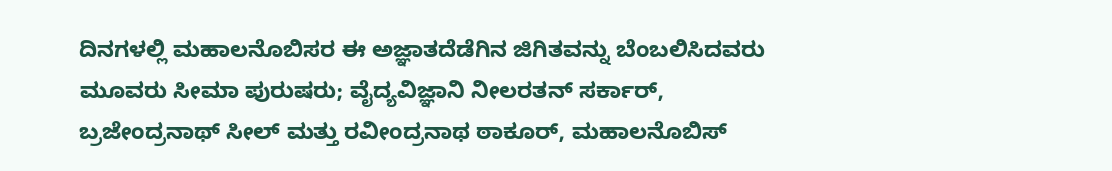ದಿನಗಳಲ್ಲಿ ಮಹಾಲನೊಬಿಸರ ಈ ಅಜ್ಞಾತದೆಡೆಗಿನ ಜಿಗಿತವನ್ನು ಬೆಂಬಲಿಸಿದವರು ಮೂವರು ಸೀಮಾ ಪುರುಷರು; ವೈದ್ಯವಿಜ್ಞಾನಿ ನೀಲರತನ್ ಸರ್ಕಾರ್, ಬ್ರಜೇಂದ್ರನಾಥ್ ಸೀಲ್ ಮತ್ತು ರವೀಂದ್ರನಾಥ ಠಾಕೂರ್, ಮಹಾಲನೊಬಿಸ್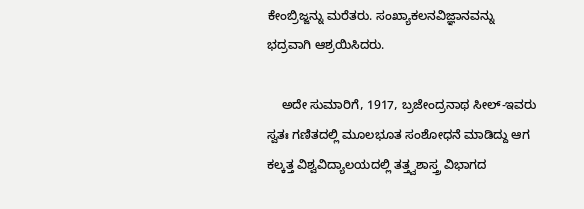ಕೇಂಬ್ರಿಜ್ಜನ್ನು ಮರೆತರು. ಸಂಖ್ಯಾಕಲನವಿಜ್ಞಾನವನ್ನು ಭದ್ರವಾಗಿ ಆಶ್ರಯಿಸಿದರು.

    ಅದೇ ಸುಮಾರಿಗೆ, 1917, ಬ್ರಜೇಂದ್ರನಾಥ ಸೀಲ್-ಇವರು ಸ್ವತಃ ಗಣಿತದಲ್ಲಿ ಮೂಲಭೂತ ಸಂಶೋಧನೆ ಮಾಡಿದ್ದು ಆಗ ಕಲ್ಕತ್ತ ವಿಶ್ವವಿದ್ಯಾಲಯದಲ್ಲಿ ತತ್ತ್ವಶಾಸ್ತ್ರ ವಿಭಾಗದ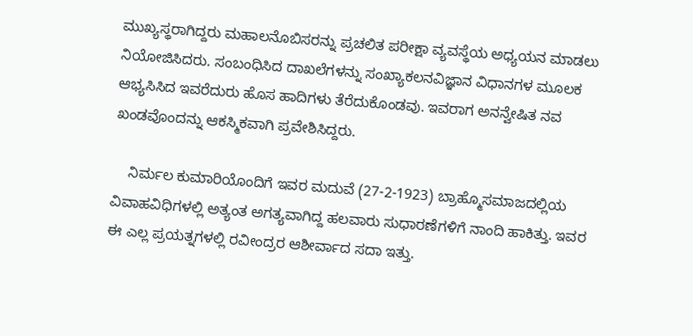ಮುಖ್ಯಸ್ಥರಾಗಿದ್ದರು ಮಹಾಲನೊಬಿಸರನ್ನು ಪ್ರಚಲಿತ ಪರೀಕ್ಷಾ ವ್ಯವಸ್ಥೆಯ ಅಧ್ಯಯನ ಮಾಡಲು ನಿಯೋಜಿಸಿದರು. ಸಂಬಂಧಿಸಿದ ದಾಖಲೆಗಳನ್ನು ಸಂಖ್ಯಾಕಲನವಿಜ್ಞಾನ ವಿಧಾನಗಳ ಮೂಲಕ ಆಭ್ಯಸಿಸಿದ ಇವರೆದುರು ಹೊಸ ಹಾದಿಗಳು ತೆರೆದುಕೊಂಡವು. ಇವರಾಗ ಅನನ್ವೇಷಿತ ನವ ಖಂಡವೊಂದನ್ನು ಆಕಸ್ಮಿಕವಾಗಿ ಪ್ರವೇಶಿಸಿದ್ದರು.

    ನಿರ್ಮಲ ಕುಮಾರಿಯೊಂದಿಗೆ ಇವರ ಮದುವೆ (27-2-1923) ಬ್ರಾಹ್ಮೊಸಮಾಜದಲ್ಲಿಯ ವಿವಾಹವಿಧಿಗಳಲ್ಲಿ ಅತ್ಯಂತ ಅಗತ್ಯವಾಗಿದ್ದ ಹಲವಾರು ಸುಧಾರಣೆಗಳಿಗೆ ನಾಂದಿ ಹಾಕಿತ್ತು. ಇವರ ಈ ಎಲ್ಲ ಪ್ರಯತ್ನಗಳಲ್ಲಿ ರವೀಂದ್ರರ ಆಶೀರ್ವಾದ ಸದಾ ಇತ್ತು.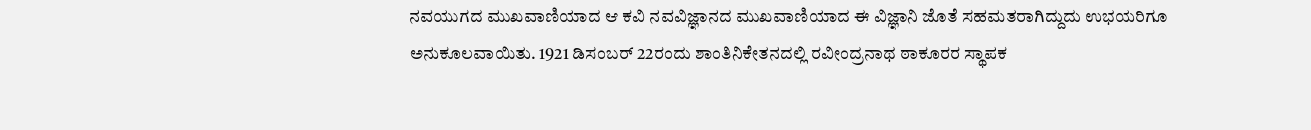ನವಯುಗದ ಮುಖವಾಣಿಯಾದ ಆ ಕವಿ ನವವಿಜ್ಞಾನದ ಮುಖವಾಣಿಯಾದ ಈ ವಿಜ್ಞಾನಿ ಜೊತೆ ಸಹಮತರಾಗಿದ್ದುದು ಉಭಯರಿಗೂ ಅನುಕೂಲವಾಯಿತು. 1921 ಡಿಸಂಬರ್ 22ರಂದು ಶಾಂತಿನಿಕೇತನದಲ್ಲಿ ರವೀಂದ್ರನಾಥ ಠಾಕೂರರ ಸ್ಥಾಪಕ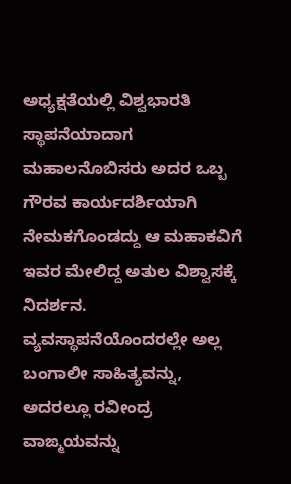ಅಧ್ಯಕ್ಷತೆಯಲ್ಲಿ ವಿಶ್ವಭಾರತಿ ಸ್ಥಾಪನೆಯಾದಾಗ ಮಹಾಲನೊಬಿಸರು ಅದರ ಒಬ್ಬ ಗೌರವ ಕಾರ್ಯದರ್ಶಿಯಾಗಿ ನೇಮಕಗೊಂಡದ್ದು ಆ ಮಹಾಕವಿಗೆ ಇವರ ಮೇಲಿದ್ದ ಅತುಲ ವಿಶ್ವಾಸಕ್ಕೆ ನಿದರ್ಶನ. ವ್ಯವಸ್ಥಾಪನೆಯೊಂದರಲ್ಲೇ ಅಲ್ಲ ಬಂಗಾಲೀ ಸಾಹಿತ್ಯವನ್ನು, ಅದರಲ್ಲೂ ರವೀಂದ್ರ ವಾಙ್ಮಯವನ್ನು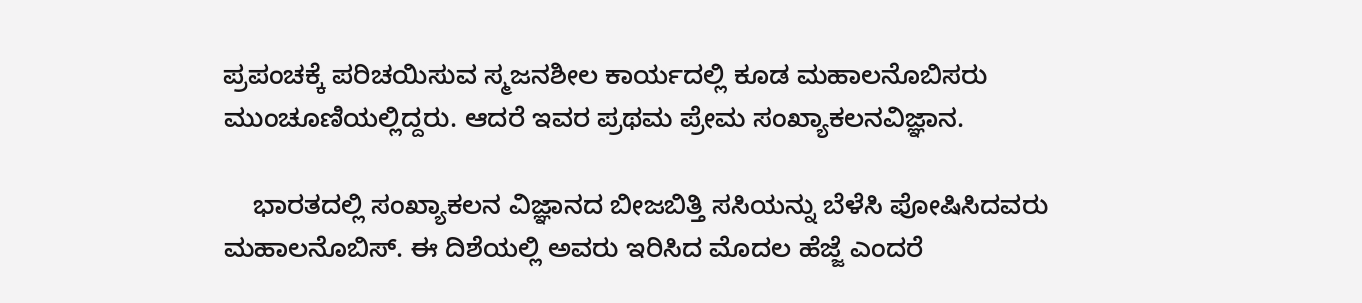ಪ್ರಪಂಚಕ್ಕೆ ಪರಿಚಯಿಸುವ ಸ್ಮಜನಶೀಲ ಕಾರ್ಯದಲ್ಲಿ ಕೂಡ ಮಹಾಲನೊಬಿಸರು ಮುಂಚೂಣಿಯಲ್ಲಿದ್ದರು. ಆದರೆ ಇವರ ಪ್ರಥಮ ಪ್ರೇಮ ಸಂಖ್ಯಾಕಲನವಿಜ್ಞಾನ.

    ಭಾರತದಲ್ಲಿ ಸಂಖ್ಯಾಕಲನ ವಿಜ್ಞಾನದ ಬೀಜಬಿತ್ತಿ ಸಸಿಯನ್ನು ಬೆಳೆಸಿ ಪೋಷಿಸಿದವರು ಮಹಾಲನೊಬಿಸ್. ಈ ದಿಶೆಯಲ್ಲಿ ಅವರು ಇರಿಸಿದ ಮೊದಲ ಹೆಜ್ಜೆ ಎಂದರೆ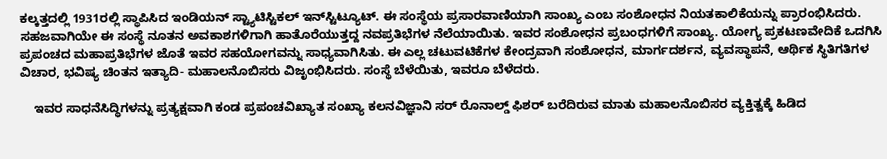ಕಲ್ಕತ್ತದಲ್ಲಿ 1931ರಲ್ಲಿ ಸ್ಥಾಪಿಸಿದ ಇಂಡಿಯನ್ ಸ್ಟ್ಯಾಟಿಸ್ಟಿಕಲ್ ಇನ್‍ಸ್ಟಿಟ್ಯೂಟ್. ಈ ಸಂಸ್ಥೆಯ ಪ್ರಸಾರವಾಣಿಯಾಗಿ ಸಾಂಖ್ಯ ಎಂಬ ಸಂಶೋಧನ ನಿಯತಕಾಲಿಕೆಯನ್ನು ಪ್ರಾರಂಭಿಸಿದರು. ಸಹಜವಾಗಿಯೇ ಈ ಸಂಸ್ಥೆ ನೂತನ ಅವಕಾಶಗಳಿಗಾಗಿ ಹಾತೊರೆಯುತ್ತದ್ದ ನವಪ್ರತಿಭೆಗಳ ನೆಲೆಯಾಯಿತು. ಇವರ ಸಂಶೋಧನ ಪ್ರಬಂಧಗಳಿಗೆ ಸಾಂಖ್ಯ. ಯೋಗ್ಯ ಪ್ರಕಟಣವೇದಿಕೆ ಒದಗಿಸಿ ಪ್ರಪಂಚದ ಮಹಾಪ್ರತಿಭೆಗಳ ಜೊತೆ ಇವರ ಸಹಯೋಗವನ್ನು ಸಾಧ್ಯವಾಗಿಸಿತು. ಈ ಎಲ್ಲ ಚಟುವಟಿಕೆಗಳ ಕೇಂದ್ರವಾಗಿ ಸಂಶೋಧನ, ಮಾರ್ಗದರ್ಶನ, ವ್ಯವಸ್ಥಾಪನೆ, ಆರ್ಥಿಕ ಸ್ಥಿತಿಗತಿಗಳ ವಿಚಾರ, ಭವಿಷ್ಯ ಚಿಂತನ ಇತ್ಯಾದಿ- ಮಹಾಲನೊಬಿಸರು ವಿಜೃಂಭಿಸಿದರು. ಸಂಸ್ಥೆ ಬೆಳೆಯಿತು, ಇವರೂ ಬೆಳೆದರು.

    ಇವರ ಸಾಧನೆಸಿದ್ಧಿಗಳನ್ನು ಪ್ರತ್ಯಕ್ಷವಾಗಿ ಕಂಡ ಪ್ರಪಂಚವಿಖ್ಯಾತ ಸಂಖ್ಯಾ ಕಲನವಿಜ್ಞಾನಿ ಸರ್ ರೊನಾಲ್ಡ್ ಫಿಶರ್ ಬರೆದಿರುವ ಮಾತು ಮಹಾಲನೊಬಿಸರ ವ್ಯಕ್ತಿತ್ವಕ್ಕೆ ಹಿಡಿದ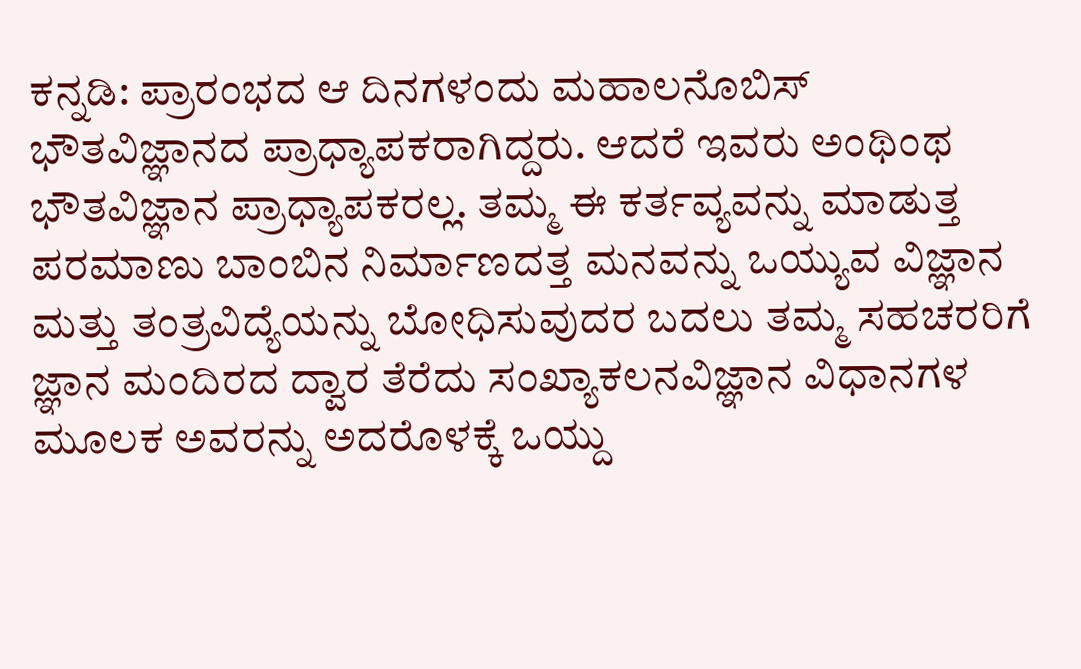ಕನ್ನಡಿ: ಪ್ರಾರಂಭದ ಆ ದಿನಗಳಂದು ಮಹಾಲನೊಬಿಸ್ ಭೌತವಿಜ್ಞಾನದ ಪ್ರಾಧ್ಯಾಪಕರಾಗಿದ್ದರು. ಆದರೆ ಇವರು ಅಂಥಿಂಥ ಭೌತವಿಜ್ಞಾನ ಪ್ರಾಧ್ಯಾಪಕರಲ್ಲ. ತಮ್ಮ ಈ ಕರ್ತವ್ಯವನ್ನು ಮಾಡುತ್ತ ಪರಮಾಣು ಬಾಂಬಿನ ನಿರ್ಮಾಣದತ್ತ ಮನವನ್ನು ಒಯ್ಯುವ ವಿಜ್ಞಾನ ಮತ್ತು ತಂತ್ರವಿದ್ಯೆಯನ್ನು ಬೋಧಿಸುವುದರ ಬದಲು ತಮ್ಮ ಸಹಚರರಿಗೆ ಜ್ಞಾನ ಮಂದಿರದ ದ್ವಾರ ತೆರೆದು ಸಂಖ್ಯಾಕಲನವಿಜ್ಞಾನ ವಿಧಾನಗಳ ಮೂಲಕ ಅವರನ್ನು ಅದರೊಳಕ್ಕೆ ಒಯ್ದು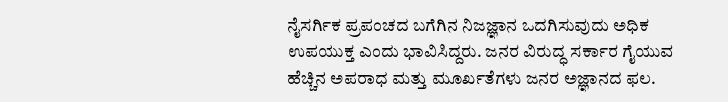ನೈಸರ್ಗಿಕ ಪ್ರಪಂಚದ ಬಗೆಗಿನ ನಿಜಜ್ಞಾನ ಒದಗಿಸುವುದು ಅಧಿಕ ಉಪಯುಕ್ತ ಎಂದು ಭಾವಿಸಿದ್ದರು. ಜನರ ವಿರುದ್ಧ ಸರ್ಕಾರ ಗೈಯುವ ಹೆಚ್ಚಿನ ಅಪರಾಧ ಮತ್ತು ಮೂರ್ಖತೆಗಳು ಜನರ ಅಜ್ಞಾನದ ಫಲ.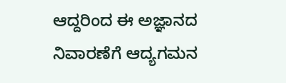ಆದ್ದರಿಂದ ಈ ಅಜ್ಞಾನದ ನಿವಾರಣೆಗೆ ಆದ್ಯಗಮನ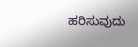ಹರಿಸುವುದು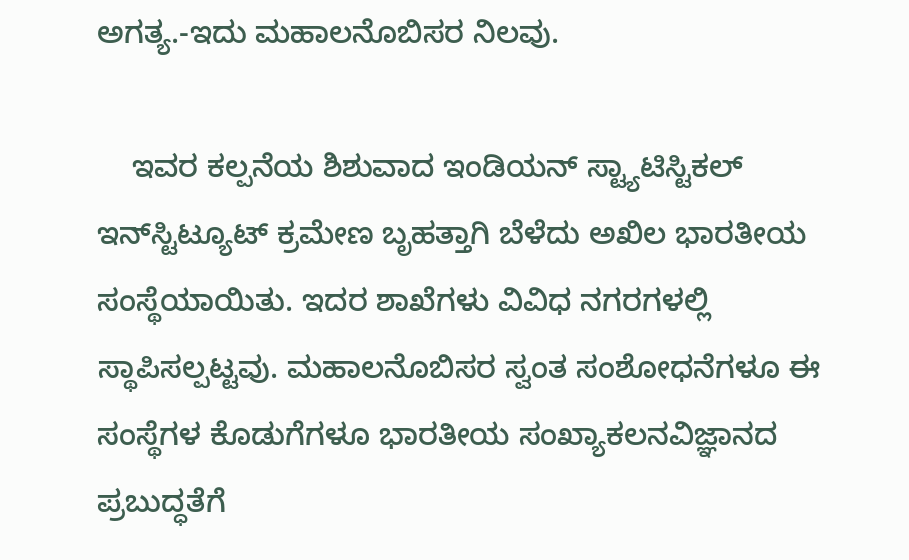ಅಗತ್ಯ.-ಇದು ಮಹಾಲನೊಬಿಸರ ನಿಲವು.

    ಇವರ ಕಲ್ಪನೆಯ ಶಿಶುವಾದ ಇಂಡಿಯನ್ ಸ್ಟ್ಯಾಟಿಸ್ಟಿಕಲ್ ಇನ್‍ಸ್ಟಿಟ್ಯೂಟ್ ಕ್ರಮೇಣ ಬೃಹತ್ತಾಗಿ ಬೆಳೆದು ಅಖಿಲ ಭಾರತೀಯ ಸಂಸ್ಥೆಯಾಯಿತು. ಇದರ ಶಾಖೆಗಳು ವಿವಿಧ ನಗರಗಳಲ್ಲಿ ಸ್ಥಾಪಿಸಲ್ಪಟ್ಟವು. ಮಹಾಲನೊಬಿಸರ ಸ್ವಂತ ಸಂಶೋಧನೆಗಳೂ ಈ ಸಂಸ್ಥೆಗಳ ಕೊಡುಗೆಗಳೂ ಭಾರತೀಯ ಸಂಖ್ಯಾಕಲನವಿಜ್ಞಾನದ ಪ್ರಬುದ್ಧತೆಗೆ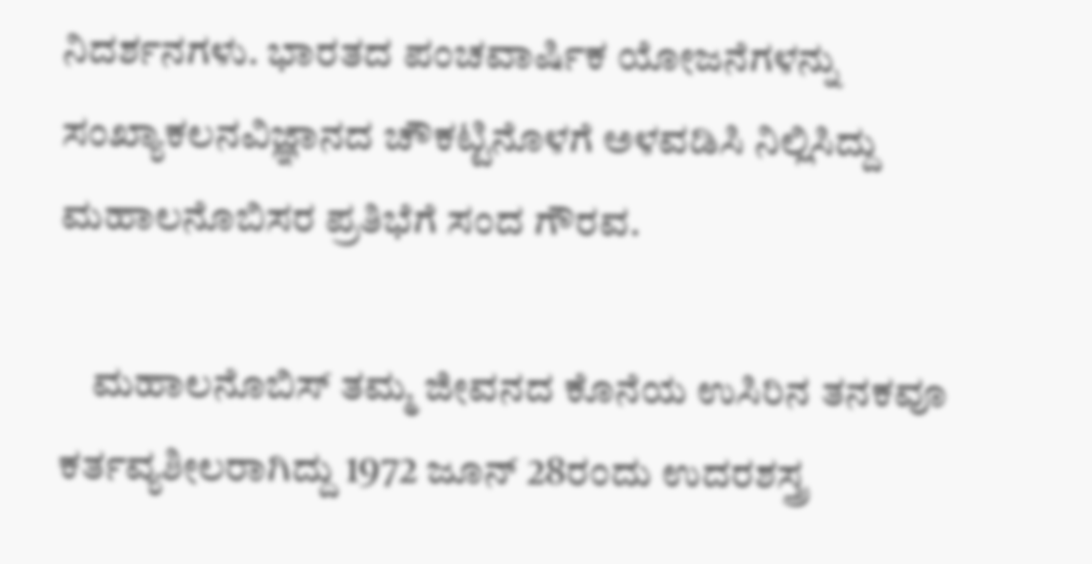ನಿದರ್ಶನಗಳು. ಭಾರತದ ಪಂಚವಾರ್ಷಿಕ ಯೋಜನೆಗಳನ್ನು ಸಂಖ್ಯಾಕಲನವಿಜ್ಞಾನದ ಚೌಕಟ್ಟಿನೊಳಗೆ ಅಳವಡಿಸಿ ನಿಲ್ಲಿಸಿದ್ದು ಮಹಾಲನೊಬಿಸರ ಪ್ರತಿಭೆಗೆ ಸಂದ ಗೌರವ.

    ಮಹಾಲನೊಬಿಸ್ ತಮ್ಮ ಜೀವನದ ಕೊನೆಯ ಉಸಿರಿನ ತನಕವೂ ಕರ್ತವ್ಯಶೀಲರಾಗಿದ್ದು 1972 ಜೂನ್ 28ರಂದು ಉದರಶಸ್ತ್ರ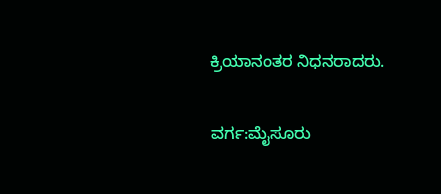ಕ್ರಿಯಾನಂತರ ನಿಧನರಾದರು.

ವರ್ಗ:ಮೈಸೂರು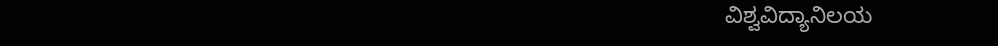ವಿಶ್ವವಿದ್ಯಾನಿಲಯ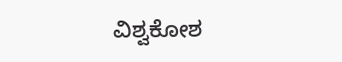ವಿಶ್ವಕೋಶ